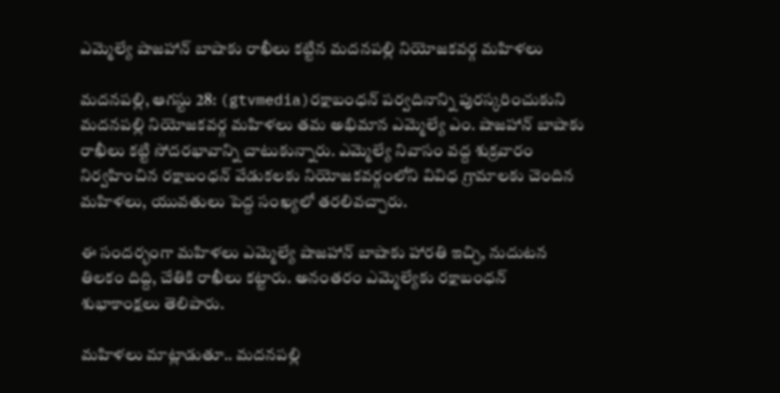ఎమ్మెల్యే షాజహాన్ బాషాకు రాఖీలు కట్టిన మదనపల్లి నియోజకవర్గ మహిళలు

మదనపల్లి, ఆగస్టు 28: (gtvmedia)రక్షాబంధన్ పర్వదినాన్ని పురస్కరించుకుని మదనపల్లి నియోజకవర్గ మహిళలు తమ అభిమాన ఎమ్మెల్యే ఎం. షాజహాన్ బాషాకు రాఖీలు కట్టి సోదరభావాన్ని చాటుకున్నారు. ఎమ్మెల్యే నివాసం వద్ద శుక్రవారం నిర్వహించిన రక్షాబంధన్ వేడుకలకు నియోజకవర్గంలోని వివిధ గ్రామాలకు చెందిన మహిళలు, యువతులు పెద్ద సంఖ్యలో తరలివచ్చారు.

ఈ సందర్భంగా మహిళలు ఎమ్మెల్యే షాజహాన్ బాషాకు హారతి ఇచ్చి, నుదుటన తిలకం దిద్ది, చేతికి రాఖీలు కట్టారు. అనంతరం ఎమ్మెల్యేకు రక్షాబంధన్ శుభాకాంక్షలు తెలిపారు.

మహిళలు మాట్లాడుతూ.. మదనపల్లి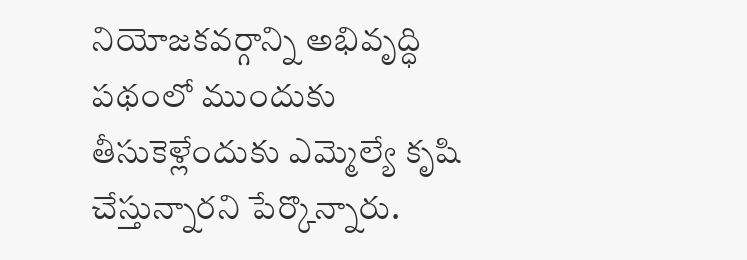నియోజకవర్గాన్ని అభివృద్ధి పథంలో ముందుకు తీసుకెళ్లేందుకు ఎమ్మెల్యే కృషి చేస్తున్నారని పేర్కొన్నారు.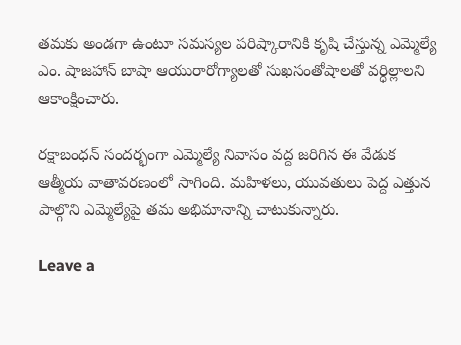తమకు అండగా ఉంటూ సమస్యల పరిష్కారానికి కృషి చేస్తున్న ఎమ్మెల్యే ఎం. షాజహాన్ బాషా ఆయురారోగ్యాలతో సుఖసంతోషాలతో వర్ధిల్లాలని ఆకాంక్షించారు.

రక్షాబంధన్ సందర్భంగా ఎమ్మెల్యే నివాసం వద్ద జరిగిన ఈ వేడుక ఆత్మీయ వాతావరణంలో సాగింది. మహిళలు, యువతులు పెద్ద ఎత్తున పాల్గొని ఎమ్మెల్యేపై తమ అభిమానాన్ని చాటుకున్నారు.

Leave a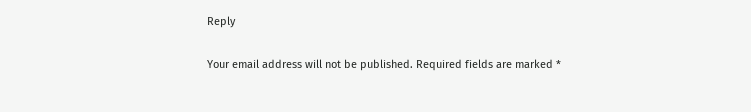Reply

Your email address will not be published. Required fields are marked *